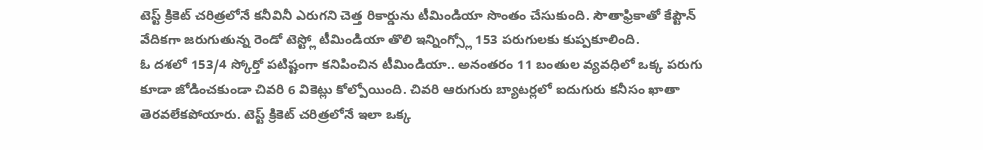టెస్ట్ క్రికెట్ చరిత్రలోనే కనీవినీ ఎరుగని చెత్త రికార్డును టీమిండియా సొంతం చేసుకుంది. సౌతాఫ్రికాతో కేప్టౌన్ వేదికగా జరుగుతున్న రెండో టెస్ట్లో టీమిండియా తొలి ఇన్నింగ్స్లో 153 పరుగులకు కుప్పకూలింది.
ఓ దశలో 153/4 స్కోర్తో పటిష్టంగా కనిపించిన టీమిండియా.. అనంతరం 11 బంతుల వ్యవధిలో ఒక్క పరుగు కూడా జోడించకుండా చివరి 6 వికెట్లు కోల్పోయింది. చివరి ఆరుగురు బ్యాటర్లలో ఐదుగురు కనీసం ఖాతా తెరవలేకపోయారు. టెస్ట్ క్రికెట్ చరిత్రలోనే ఇలా ఒక్క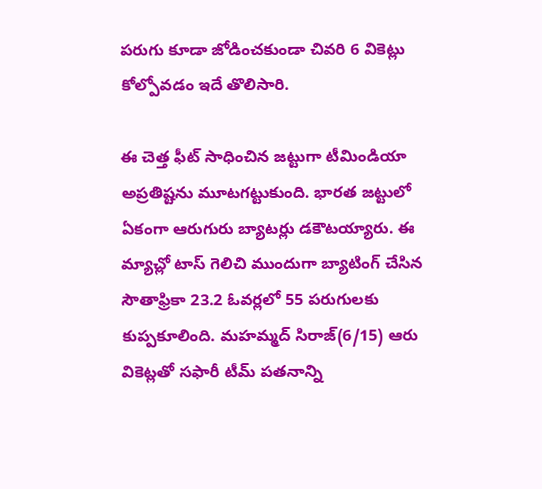పరుగు కూడా జోడించకుండా చివరి 6 వికెట్లు కోల్పోవడం ఇదే తొలిసారి.

ఈ చెత్త ఫీట్ సాధించిన జట్టుగా టీమిండియా అప్రతిష్టను మూటగట్టుకుంది. భారత జట్టులో ఏకంగా ఆరుగురు బ్యాటర్లు డకౌటయ్యారు. ఈ మ్యాచ్లో టాస్ గెలిచి ముందుగా బ్యాటింగ్ చేసిన సౌతాఫ్రికా 23.2 ఓవర్లలో 55 పరుగులకు కుప్పకూలింది. మహమ్మద్ సిరాజ్(6/15) ఆరు వికెట్లతో సఫారీ టీమ్ పతనాన్ని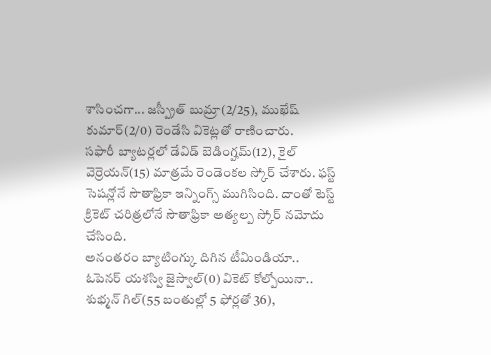శాసించగా... జస్ప్రీత్ బుమ్రా(2/25), ముఖేష్ కుమార్(2/0) రెండేసి వికెట్లతో రాణించారు.
సఫారీ బ్యాటర్లలో డేవిడ్ బెడింగ్హమ్(12), కైల్ వెర్రెయన్(15) మాత్రమే రెండెంకల స్కోర్ చేశారు. ఫస్ట్ సెషన్లోనే సౌతాఫ్రికా ఇన్నింగ్స్ ముగిసింది. దాంతో టెస్ట్ క్రికెట్ చరిత్రలోనే సౌతాఫ్రికా అత్యల్ప స్కోర్ నమోదు చేసింది.
అనంతరం బ్యాటింగ్కు దిగిన టీమిండియా.. ఓపెనర్ యశస్వి జైస్వాల్(0) వికెట్ కోల్పోయినా.. శుభ్మన్ గిల్(55 బంతుల్లో 5 ఫోర్లతో 36),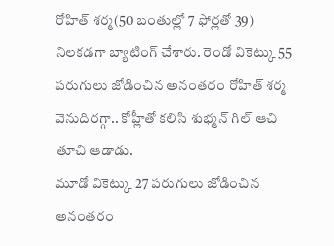రోహిత్ శర్మ(50 బంతుల్లో 7 ఫోర్లతో 39) నిలకడగా బ్యాటింగ్ చేశారు. రెండో వికెట్కు 55 పరుగులు జోడించిన అనంతరం రోహిత్ శర్మ వెనుదిరగ్గా.. కోహ్లీతో కలిసి శుభ్మన్ గిల్ ఆచి తూచి ఆడాడు.
మూడో వికెట్కు 27 పరుగులు జోడించిన అనంతరం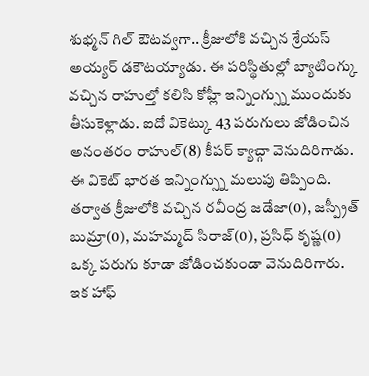శుభ్మన్ గిల్ ఔటవ్వగా.. క్రీజులోకి వచ్చిన శ్రేయస్ అయ్యర్ డకౌటయ్యాడు. ఈ పరిస్థితుల్లో బ్యాటింగ్కు వచ్చిన రాహుల్తో కలిసి కోహ్లీ ఇన్నింగ్స్ను ముందుకు తీసుకెళ్లాడు. ఐదో వికెట్కు 43 పరుగులు జోడించిన అనంతరం రాహుల్(8) కీపర్ క్యాచ్గా వెనుదిరిగాడు.
ఈ వికెట్ భారత ఇన్నింగ్స్ను మలుపు తిప్పింది. తర్వాత క్రీజులోకి వచ్చిన రవీంద్ర జడేజా(0), జస్ప్రీత్ బుమ్రా(0), మహమ్మద్ సిరాజ్(0), ప్రసిధ్ కృష్ణ(0) ఒక్క పరుగు కూడా జోడించకుండా వెనుదిరిగారు. ఇక హాఫ్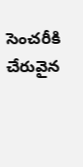సెంచరీకి చేరువైన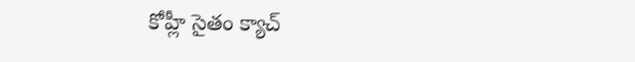కోహ్లీ సైతం క్యాచ్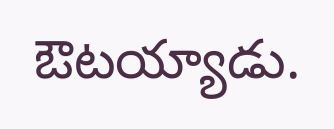ఔటయ్యాడు.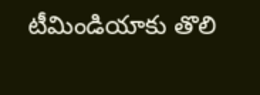టీమిండియాకు తొలి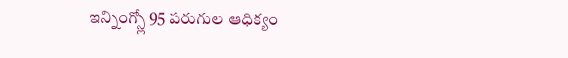ఇన్నింగ్స్లో 95 పరుగుల ఆధిక్యం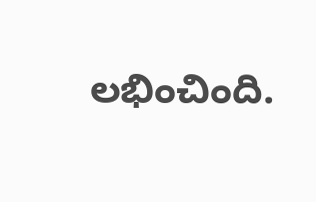లభించింది.